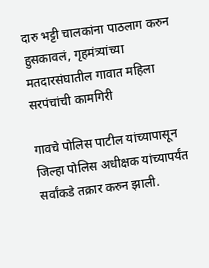दारु भट्टी चालकांना पाठलाग करुन हुसकावलं, गृहमंत्र्यांच्या मतदारसंघातील गावात महिला सरपंचांची कामगिरी

गावचे पोलिस पाटील यांच्यापासून जिल्हा पोलिस अधीक्षक यांच्यापर्यंत सर्वांकडे तक्रार करुन झाली.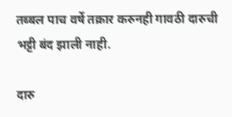तब्बल पाच वर्षे तक्रार करुनही गावठी दारुची भट्टी बंद झाली नाही.

दारु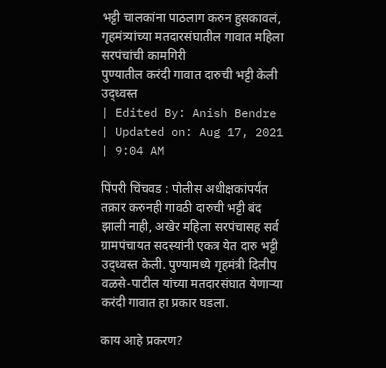भट्टी चालकांना पाठलाग करुन हुसकावलं, गृहमंत्र्यांच्या मतदारसंघातील गावात महिला सरपंचांची कामगिरी
पुण्यातील करंदी गावात दारुची भट्टी केली उद्ध्वस्त
| Edited By: Anish Bendre | Updated on: Aug 17, 2021 | 9:04 AM

पिंपरी चिंचवड : पोलीस अधीक्षकांपर्यंत तक्रार करुनही गावठी दारुची भट्टी बंद झाली नाही, अखेर महिला सरपंचासह सर्व ग्रामपंचायत सदस्यांनी एकत्र येत दारु भट्टी उद्ध्वस्त केली. पुण्यामध्ये गृहमंत्री दिलीप वळसे-पाटील यांच्या मतदारसंघात येणाऱ्या करंदी गावात हा प्रकार घडला.

काय आहे प्रकरण?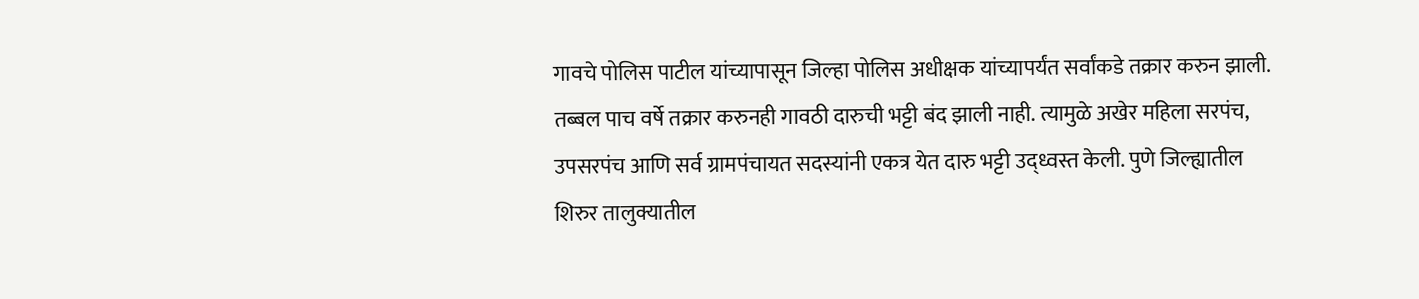गावचे पोलिस पाटील यांच्यापासून जिल्हा पोलिस अधीक्षक यांच्यापर्यंत सर्वांकडे तक्रार करुन झाली. तब्बल पाच वर्षे तक्रार करुनही गावठी दारुची भट्टी बंद झाली नाही. त्यामुळे अखेर महिला सरपंच, उपसरपंच आणि सर्व ग्रामपंचायत सदस्यांनी एकत्र येत दारु भट्टी उद्ध्वस्त केली. पुणे जिल्ह्यातील शिरुर तालुक्यातील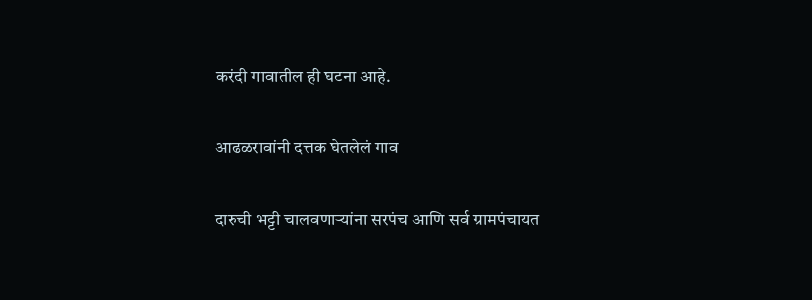करंदी गावातील ही घटना आहे.

आढळरावांनी दत्तक घेतलेलं गाव

दारुची भट्टी चालवणाऱ्यांना सरपंच आणि सर्व ग्रामपंचायत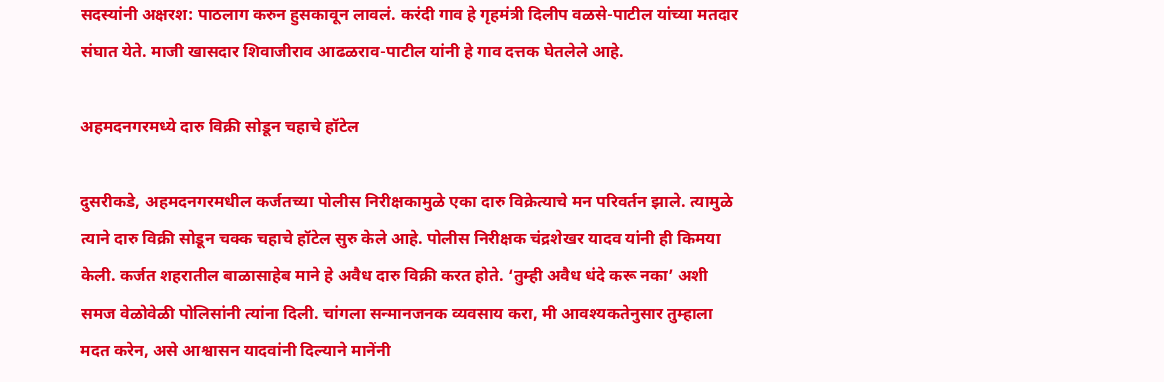सदस्यांनी अक्षरश: पाठलाग करुन हुसकावून लावलं. करंदी गाव हे गृहमंत्री दिलीप वळसे-पाटील यांच्या मतदार संघात येते. माजी खासदार शिवाजीराव आढळराव-पाटील यांनी हे गाव दत्तक घेतलेले आहे.

अहमदनगरमध्ये दारु विक्री सोडून चहाचे हॉटेल

दुसरीकडे, अहमदनगरमधील कर्जतच्या पोलीस निरीक्षकामुळे एका दारु विक्रेत्याचे मन परिवर्तन झाले. त्यामुळे त्याने दारु विक्री सोडून चक्क चहाचे हॉटेल सुरु केले आहे. पोलीस निरीक्षक चंद्रशेखर यादव यांनी ही किमया केली. कर्जत शहरातील बाळासाहेब माने हे अवैध दारु विक्री करत होते. ‘तुम्ही अवैध धंदे करू नका’ अशी समज वेळोवेळी पोलिसांनी त्यांना दिली. चांगला सन्मानजनक व्यवसाय करा, मी आवश्यकतेनुसार तुम्हाला मदत करेन, असे आश्वासन यादवांनी दिल्याने मानेंनी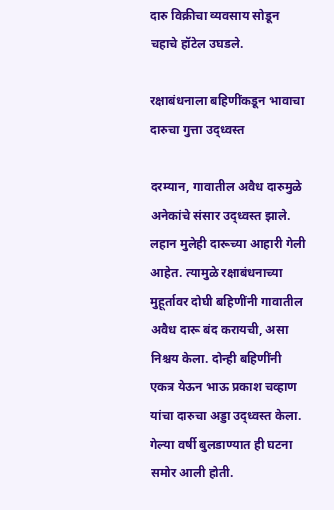दारु विक्रीचा व्यवसाय सोडून चहाचे हॉटेल उघडले.

रक्षाबंधनाला बहिणींकडून भावाचा दारुचा गुत्ता उद्ध्वस्त

दरम्यान, गावातील अवैध दारुमुळे अनेकांचे संसार उद्ध्वस्त झाले. लहान मुलेही दारूच्या आहारी गेली आहेत. त्यामुळे रक्षाबंधनाच्या मुहूर्तावर दोघी बहिणींनी गावातील अवैध दारू बंद करायची, असा निश्चय केला. दोन्ही बहिणींनी एकत्र येऊन भाऊ प्रकाश चव्हाण यांचा दारुचा अड्डा उद्ध्वस्त केला. गेल्या वर्षी बुलडाण्यात ही घटना समोर आली होती.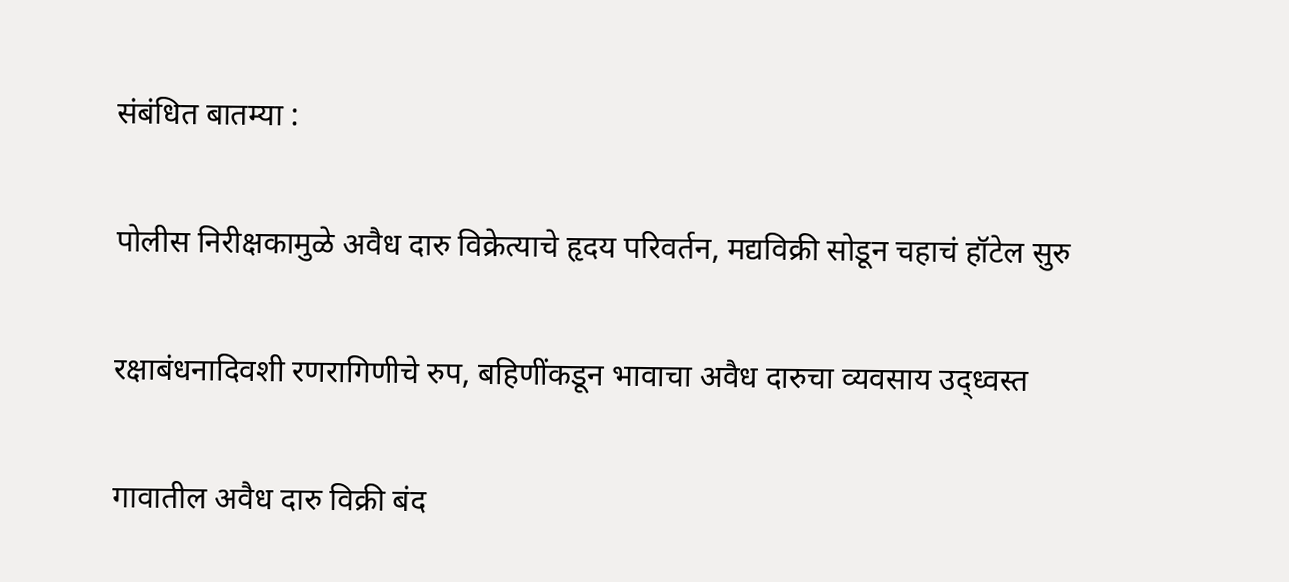संबंधित बातम्या :

पोलीस निरीक्षकामुळे अवैध दारु विक्रेत्याचे हृदय परिवर्तन, मद्यविक्री सोडून चहाचं हॉटेल सुरु

रक्षाबंधनादिवशी रणरागिणीचे रुप, बहिणींकडून भावाचा अवैध दारुचा व्यवसाय उद्ध्वस्त

गावातील अवैध दारु विक्री बंद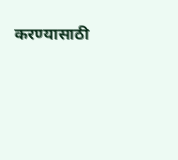करण्यासाठी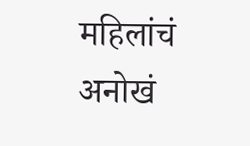महिलांचं अनोखं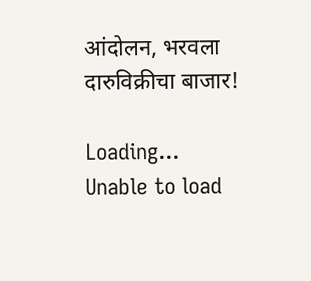आंदोलन, भरवला दारुविक्रीचा बाजार!

Loading...
Unable to load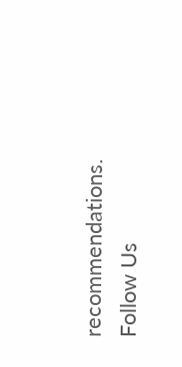recommendations.
Follow Us